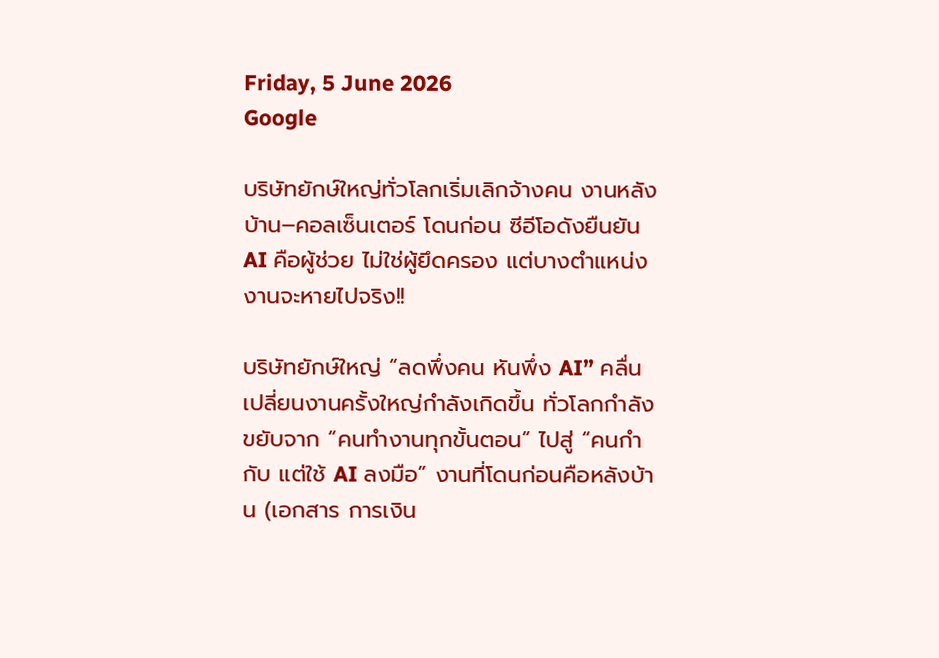Friday, 5 June 2026
Google

บริษัทยักษ์ใหญ่ทั่วโลกเริ่มเลิกจ้างคน งานหลังบ้าน–คอลเซ็นเตอร์ โดนก่อน ซีอีโอดังยืนยัน AI คือผู้ช่วย ไม่ใช่ผู้ยึดครอง แต่บางตำแหน่งงานจะหายไปจริง!!

บริษัทยักษ์ใหญ่ “ลดพึ่งคน หันพึ่ง AI” คลื่นเปลี่ยนงานครั้งใหญ่กำลังเกิดขึ้น ทั่วโลกกำลังขยับจาก “คนทำงานทุกขั้นตอน” ไปสู่ “คนกำกับ แต่ใช้ AI ลงมือ” งานที่โดนก่อนคือหลังบ้าน (เอกสาร การเงิน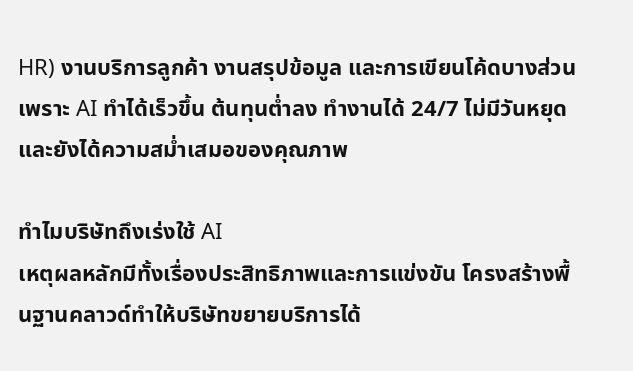HR) งานบริการลูกค้า งานสรุปข้อมูล และการเขียนโค้ดบางส่วน เพราะ AI ทำได้เร็วขึ้น ต้นทุนต่ำลง ทำงานได้ 24/7 ไม่มีวันหยุด และยังได้ความสม่ำเสมอของคุณภาพ

ทำไมบริษัทถึงเร่งใช้ AI
เหตุผลหลักมีทั้งเรื่องประสิทธิภาพและการแข่งขัน โครงสร้างพื้นฐานคลาวด์ทำให้บริษัทขยายบริการได้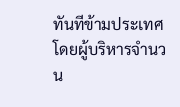ทันทีข้ามประเทศ โดยผู้บริหารจำนวน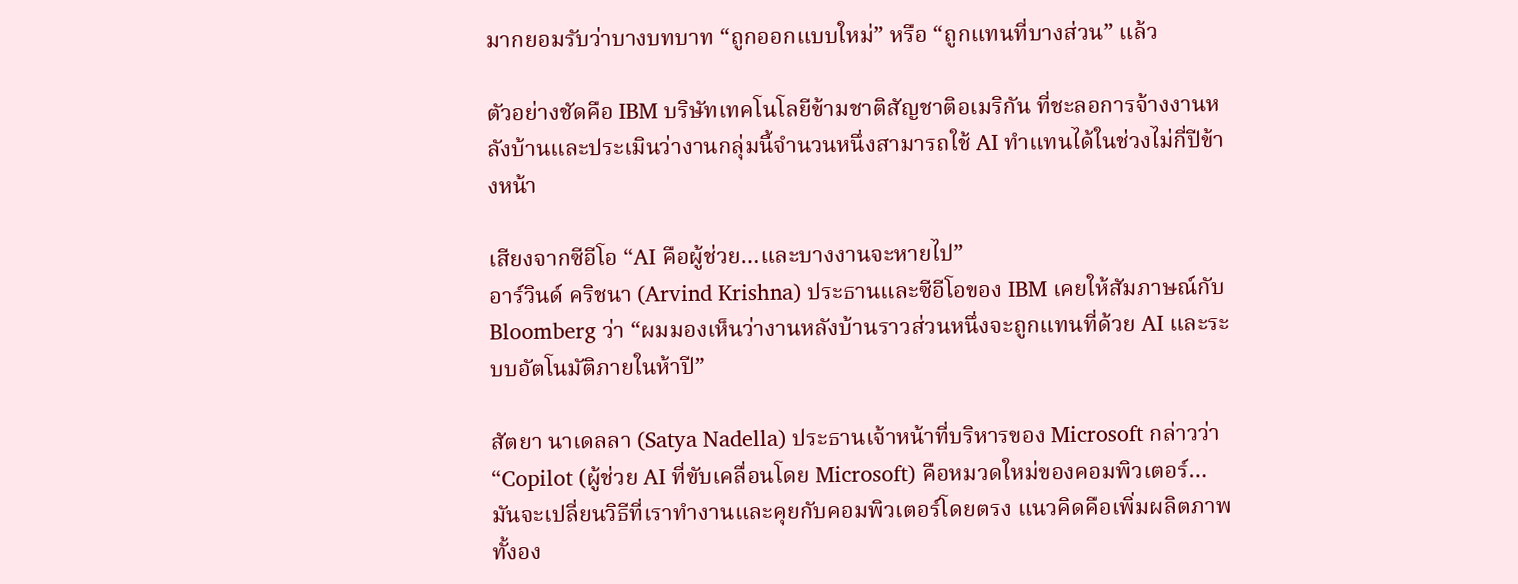มากยอมรับว่าบางบทบาท “ถูกออกแบบใหม่” หรือ “ถูกแทนที่บางส่วน” แล้ว

ตัวอย่างชัดคือ IBM บริษัทเทคโนโลยีข้ามชาติสัญชาติอเมริกัน ที่ชะลอการจ้างงานหลังบ้านและประเมินว่างานกลุ่มนี้จำนวนหนึ่งสามารถใช้ AI ทำแทนได้ในช่วงไม่กี่ปีข้างหน้า

เสียงจากซีอีโอ “AI คือผู้ช่วย…และบางงานจะหายไป”
อาร์วินด์ คริชนา (Arvind Krishna) ประธานและซีอีโอของ IBM เคยให้สัมภาษณ์กับ Bloomberg ว่า “ผมมองเห็นว่างานหลังบ้านราวส่วนหนึ่งจะถูกแทนที่ด้วย AI และระบบอัตโนมัติภายในห้าปี”

สัตยา นาเดลลา (Satya Nadella) ประธานเจ้าหน้าที่บริหารของ Microsoft กล่าวว่า “Copilot (ผู้ช่วย AI ที่ขับเคลื่อนโดย Microsoft) คือหมวดใหม่ของคอมพิวเตอร์…มันจะเปลี่ยนวิธีที่เราทำงานและคุยกับคอมพิวเตอร์โดยตรง แนวคิดคือเพิ่มผลิตภาพทั้งอง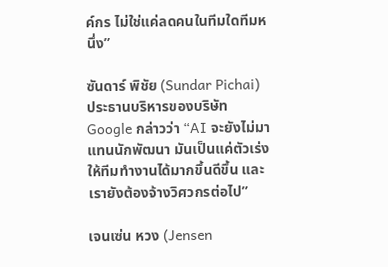ค์กร ไม่ใช่แค่ลดคนในทีมใดทีมหนึ่ง”

ซันดาร์ พิชัย (Sundar Pichai) ประธานบริหารของบริษัท Google กล่าวว่า “AI จะยังไม่มาแทนนักพัฒนา มันเป็นแค่ตัวเร่งให้ทีมทำงานได้มากขึ้นดีขึ้น และเรายังต้องจ้างวิศวกรต่อไป”

เจนเซ่น หวง (Jensen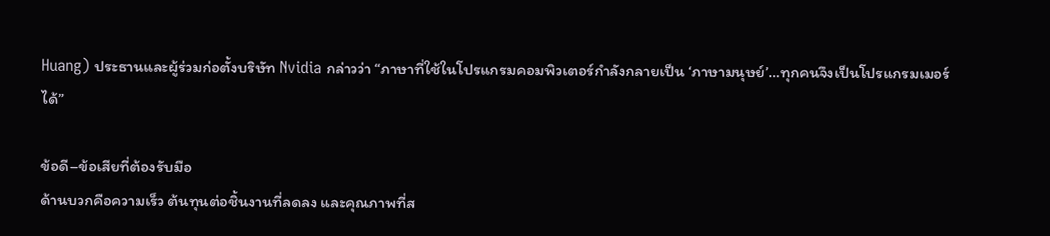Huang) ประธานและผู้ร่วมก่อตั้งบริษัท Nvidia กล่าวว่า “ภาษาที่ใช้ในโปรแกรมคอมพิวเตอร์กำลังกลายเป็น ‘ภาษามนุษย์’…ทุกคนจึงเป็นโปรแกรมเมอร์ได้”

ข้อดี–ข้อเสียที่ต้องรับมือ
ด้านบวกคือความเร็ว ต้นทุนต่อชิ้นงานที่ลดลง และคุณภาพที่ส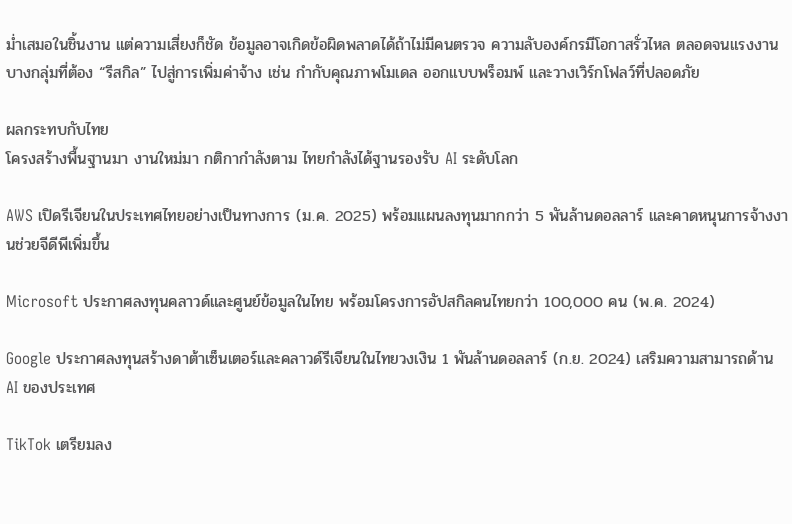ม่ำเสมอในชิ้นงาน แต่ความเสี่ยงก็ชัด ข้อมูลอาจเกิดข้อผิดพลาดได้ถ้าไม่มีคนตรวจ ความลับองค์กรมีโอกาสรั่วไหล ตลอดจนแรงงานบางกลุ่มที่ต้อง “รีสกิล” ไปสู่การเพิ่มค่าจ้าง เช่น กำกับคุณภาพโมเดล ออกแบบพร็อมพ์ และวางเวิร์กโฟลว์ที่ปลอดภัย

ผลกระทบกับไทย
โครงสร้างพื้นฐานมา งานใหม่มา กติกากำลังตาม ไทยกำลังได้ฐานรองรับ AI ระดับโลก

AWS เปิดรีเจียนในประเทศไทยอย่างเป็นทางการ (ม.ค. 2025) พร้อมแผนลงทุนมากกว่า 5 พันล้านดอลลาร์ และคาดหนุนการจ้างงานช่วยจีดีพีเพิ่มขึ้น

Microsoft ประกาศลงทุนคลาวด์และศูนย์ข้อมูลในไทย พร้อมโครงการอัปสกิลคนไทยกว่า 100,000 คน (พ.ค. 2024)

Google ประกาศลงทุนสร้างดาต้าเซ็นเตอร์และคลาวด์รีเจียนในไทยวงเงิน 1 พันล้านดอลลาร์ (ก.ย. 2024) เสริมความสามารถด้าน AI ของประเทศ

TikTok เตรียมลง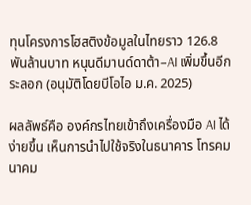ทุนโครงการโฮสติงข้อมูลในไทยราว 126.8 พันล้านบาท หนุนดีมานด์ดาต้า–AI เพิ่มขึ้นอีกระลอก (อนุมัติโดยบีโอไอ ม.ค. 2025)

ผลลัพธ์คือ องค์กรไทยเข้าถึงเครื่องมือ AI ได้ง่ายขึ้น เห็นการนำไปใช้จริงในธนาคาร โทรคมนาคม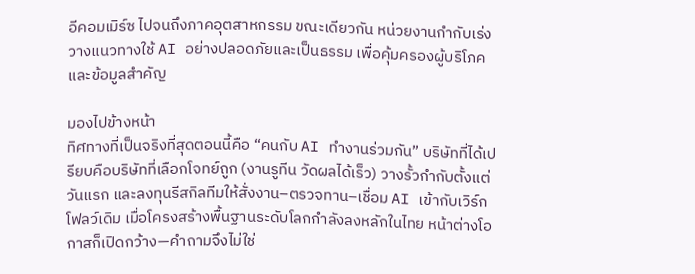อีคอมเมิร์ซ ไปจนถึงภาคอุตสาหกรรม ขณะเดียวกัน หน่วยงานกำกับเร่งวางแนวทางใช้ AI อย่างปลอดภัยและเป็นธรรม เพื่อคุ้มครองผู้บริโภคและข้อมูลสำคัญ

มองไปข้างหน้า
ทิศทางที่เป็นจริงที่สุดตอนนี้คือ “คนกับ AI ทำงานร่วมกัน” บริษัทที่ได้เปรียบคือบริษัทที่เลือกโจทย์ถูก (งานรูทีน วัดผลได้เร็ว) วางรั้วกำกับตั้งแต่วันแรก และลงทุนรีสกิลทีมให้สั่งงาน–ตรวจทาน–เชื่อม AI เข้ากับเวิร์กโฟลว์เดิม เมื่อโครงสร้างพื้นฐานระดับโลกกำลังลงหลักในไทย หน้าต่างโอกาสก็เปิดกว้าง—คำถามจึงไม่ใช่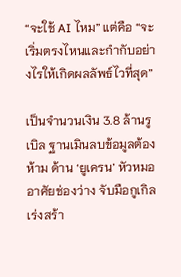“จะใช้ AI ไหม” แต่คือ “จะเริ่มตรงไหนและกำกับอย่างไรให้เกิดผลลัพธ์ไวที่สุด”

เป็นจำนวนเงิน 3.8 ล้านรูเบิล ฐานเมินลบข้อมูลต้องห้าม ด้าน ‘ยูเครน’ หัวหมออาศัยช่องว่าง จับมือกูเกิลเร่งสร้า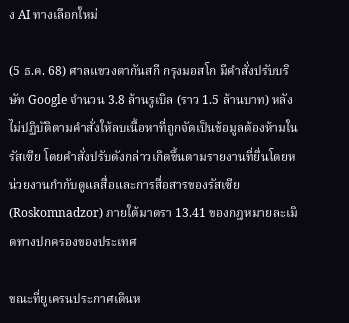ง AI ทางเลือกใหม่

(5 ธ.ค. 68) ศาลแขวงตากันสกี กรุงมอสโก มีคำสั่งปรับบริษัท Google จำนวน 3.8 ล้านรูเบิล (ราว 1.5 ล้านบาท) หลังไม่ปฏิบัติตามคำสั่งให้ลบเนื้อหาที่ถูกจัดเป็นข้อมูลต้องห้ามในรัสเซีย โดยคำสั่งปรับดังกล่าวเกิดขึ้นตามรายงานที่ยื่นโดยหน่วยงานกำกับดูแลสื่อและการสื่อสารของรัสเซีย (Roskomnadzor) ภายใต้มาตรา 13.41 ของกฎหมายละเมิดทางปกครองของประเทศ

ขณะที่ยูเครนประกาศเดินห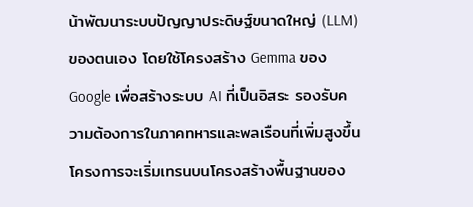น้าพัฒนาระบบปัญญาประดิษฐ์ขนาดใหญ่ (LLM) ของตนเอง โดยใช้โครงสร้าง Gemma ของ Google เพื่อสร้างระบบ AI ที่เป็นอิสระ รองรับความต้องการในภาคทหารและพลเรือนที่เพิ่มสูงขึ้น โครงการจะเริ่มเทรนบนโครงสร้างพื้นฐานของ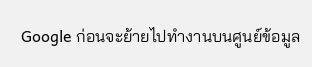Google ก่อนจะย้ายไปทำงานบนศูนย์ข้อมูล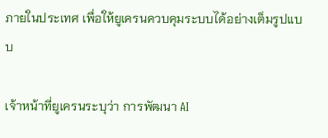ภายในประเทศ เพื่อให้ยูเครนควบคุมระบบได้อย่างเต็มรูปแบบ

เจ้าหน้าที่ยูเครนระบุว่า การพัฒนา AI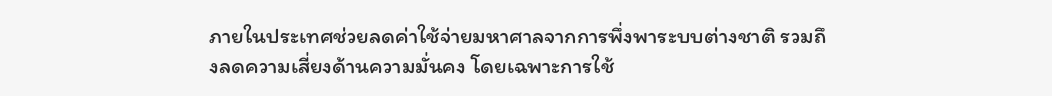ภายในประเทศช่วยลดค่าใช้จ่ายมหาศาลจากการพึ่งพาระบบต่างชาติ รวมถึงลดความเสี่ยงด้านความมั่นคง โดยเฉพาะการใช้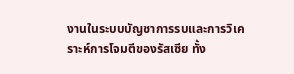งานในระบบบัญชาการรบและการวิเคราะห์การโจมตีของรัสเซีย ทั้ง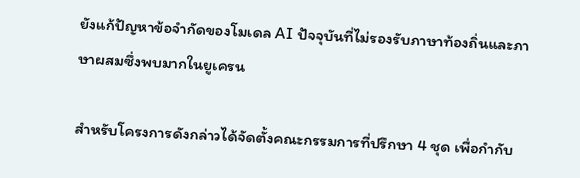ยังแก้ปัญหาข้อจำกัดของโมเดล AI ปัจจุบันที่ไม่รองรับภาษาท้องถิ่นและภาษาผสมซึ่งพบมากในยูเครน

สำหรับโครงการดังกล่าวได้จัดตั้งคณะกรรมการที่ปรึกษา 4 ชุด เพื่อกำกับ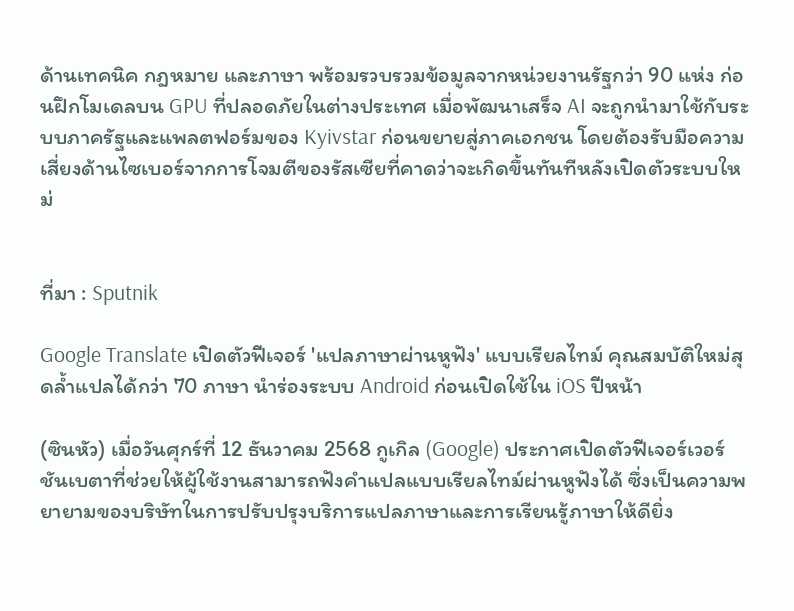ด้านเทคนิค กฎหมาย และภาษา พร้อมรวบรวมข้อมูลจากหน่วยงานรัฐกว่า 90 แห่ง ก่อนฝึกโมเดลบน GPU ที่ปลอดภัยในต่างประเทศ เมื่อพัฒนาเสร็จ AI จะถูกนำมาใช้กับระบบภาครัฐและแพลตฟอร์มของ Kyivstar ก่อนขยายสู่ภาคเอกชน โดยต้องรับมือความเสี่ยงด้านไซเบอร์จากการโจมตีของรัสเซียที่คาดว่าจะเกิดขึ้นทันทีหลังเปิดตัวระบบใหม่


ที่มา : Sputnik

Google Translate เปิดตัวฟีเจอร์ 'แปลภาษาผ่านหูฟัง' แบบเรียลไทม์ คุณสมบัติใหม่สุดล้ำแปลได้กว่า 70 ภาษา นำร่องระบบ Android ก่อนเปิดใช้ใน iOS ปีหน้า

(ซินหัว) เมื่อวันศุกร์ที่ 12 ธันวาคม 2568 กูเกิล (Google) ประกาศเปิดตัวฟีเจอร์เวอร์ชันเบตาที่ช่วยให้ผู้ใช้งานสามารถฟังคำแปลแบบเรียลไทม์ผ่านหูฟังได้ ซึ่งเป็นความพยายามของบริษัทในการปรับปรุงบริการแปลภาษาและการเรียนรู้ภาษาให้ดียิ่ง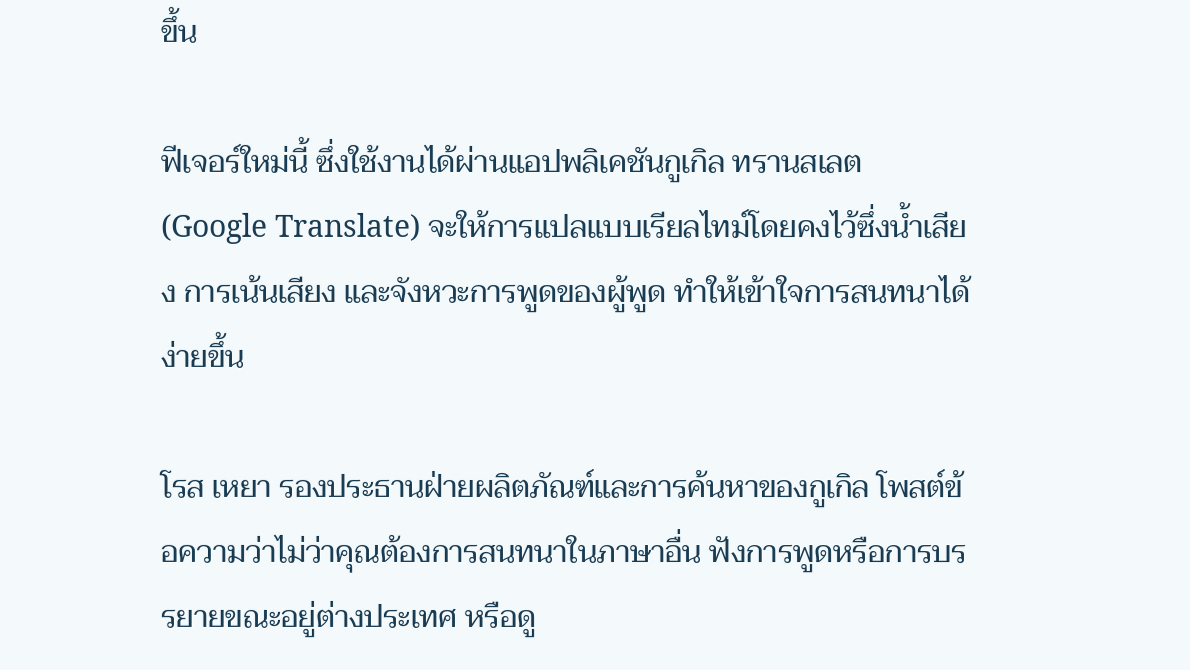ขึ้น

ฟีเจอร์ใหม่นี้ ซึ่งใช้งานได้ผ่านแอปพลิเคชันกูเกิล ทรานสเลต (Google Translate) จะให้การแปลแบบเรียลไทม์โดยคงไว้ซึ่งน้ำเสียง การเน้นเสียง และจังหวะการพูดของผู้พูด ทำให้เข้าใจการสนทนาได้ง่ายขึ้น

โรส เหยา รองประธานฝ่ายผลิตภัณฑ์และการค้นหาของกูเกิล โพสต์ข้อความว่าไม่ว่าคุณต้องการสนทนาในภาษาอื่น ฟังการพูดหรือการบรรยายขณะอยู่ต่างประเทศ หรือดู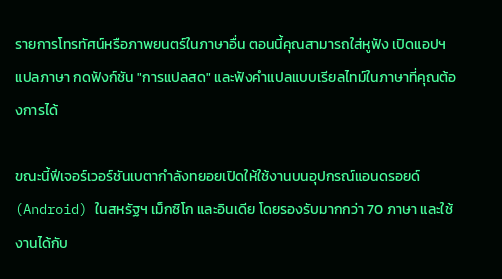รายการโทรทัศน์หรือภาพยนตร์ในภาษาอื่น ตอนนี้คุณสามารถใส่หูฟัง เปิดแอปฯ แปลภาษา กดฟังก์ชัน "การแปลสด" และฟังคำแปลแบบเรียลไทม์ในภาษาที่คุณต้องการได้

ขณะนี้ฟีเจอร์เวอร์ชันเบตากำลังทยอยเปิดให้ใช้งานบนอุปกรณ์แอนดรอยด์ (Android) ในสหรัฐฯ เม็กซิโก และอินเดีย โดยรองรับมากกว่า 70 ภาษา และใช้งานได้กับ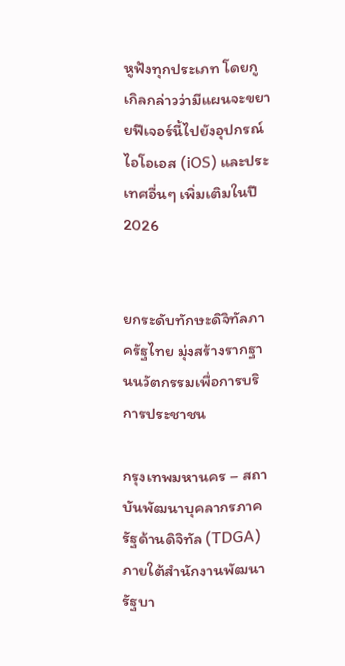หูฟังทุกประเภท โดยกูเกิลกล่าวว่ามีแผนจะขยายฟีเจอร์นี้ไปยังอุปกรณ์ไอโอเอส (iOS) และประเทศอื่นๆ เพิ่มเติมในปี 2026


ยกระดับทักษะดิจิทัลภาครัฐไทย มุ่งสร้างรากฐานนวัตกรรมเพื่อการบริการประชาชน

กรุงเทพมหานคร – สถาบันพัฒนาบุคลากรภาครัฐด้านดิจิทัล (TDGA) ภายใต้สำนักงานพัฒนารัฐบา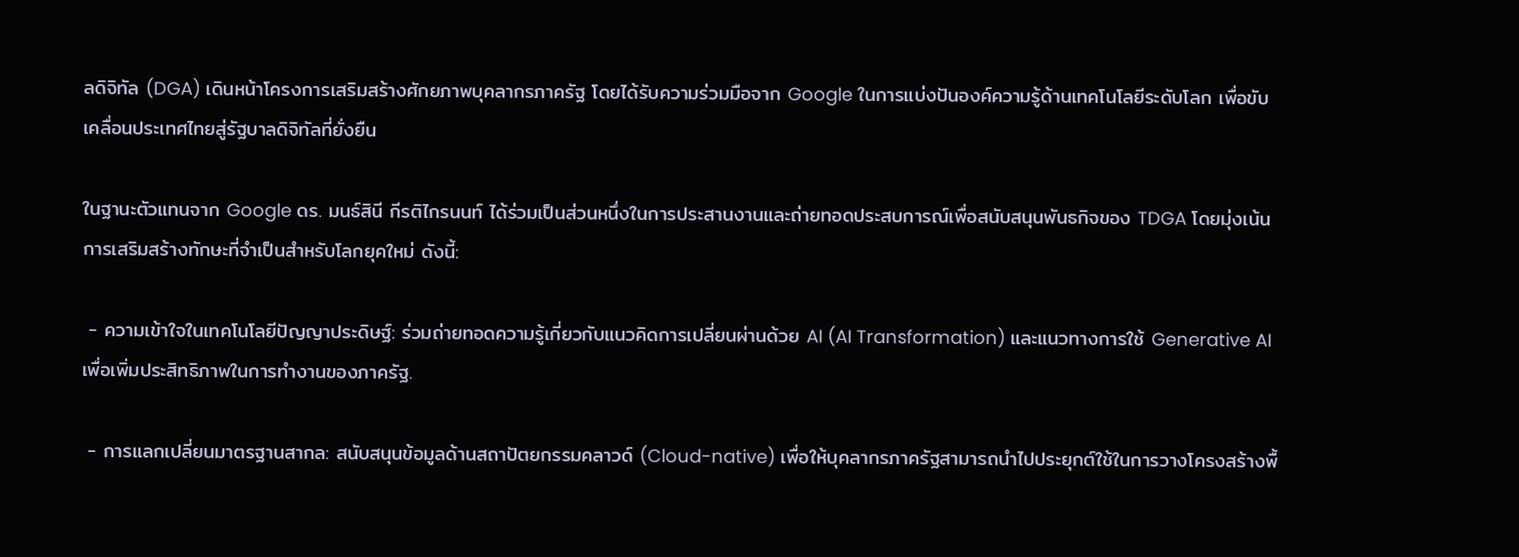ลดิจิทัล (DGA) เดินหน้าโครงการเสริมสร้างศักยภาพบุคลากรภาครัฐ โดยได้รับความร่วมมือจาก Google ในการแบ่งปันองค์ความรู้ด้านเทคโนโลยีระดับโลก เพื่อขับเคลื่อนประเทศไทยสู่รัฐบาลดิจิทัลที่ยั่งยืน

ในฐานะตัวแทนจาก Google ดร. มนธ์สินี กีรติไกรนนท์ ได้ร่วมเป็นส่วนหนึ่งในการประสานงานและถ่ายทอดประสบการณ์เพื่อสนับสนุนพันธกิจของ TDGA โดยมุ่งเน้นการเสริมสร้างทักษะที่จำเป็นสำหรับโลกยุคใหม่ ดังนี้:

 - ความเข้าใจในเทคโนโลยีปัญญาประดิษฐ์: ร่วมถ่ายทอดความรู้เกี่ยวกับแนวคิดการเปลี่ยนผ่านด้วย AI (AI Transformation) และแนวทางการใช้ Generative AI เพื่อเพิ่มประสิทธิภาพในการทำงานของภาครัฐ.

 - การแลกเปลี่ยนมาตรฐานสากล: สนับสนุนข้อมูลด้านสถาปัตยกรรมคลาวด์ (Cloud-native) เพื่อให้บุคลากรภาครัฐสามารถนำไปประยุกต์ใช้ในการวางโครงสร้างพื้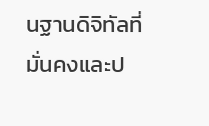นฐานดิจิทัลที่มั่นคงและป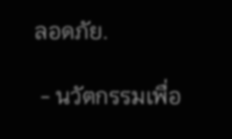ลอดภัย.

 - นวัตกรรมเพื่อ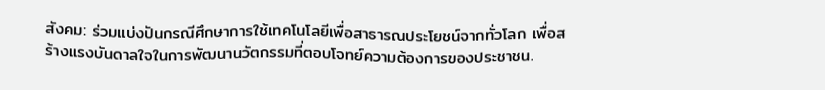สังคม: ร่วมแบ่งปันกรณีศึกษาการใช้เทคโนโลยีเพื่อสาธารณประโยชน์จากทั่วโลก เพื่อสร้างแรงบันดาลใจในการพัฒนานวัตกรรมที่ตอบโจทย์ความต้องการของประชาชน.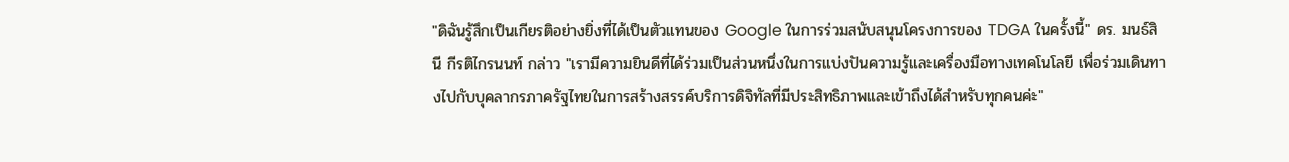"ดิฉันรู้สึกเป็นเกียรติอย่างยิ่งที่ได้เป็นตัวแทนของ Google ในการร่วมสนับสนุนโครงการของ TDGA ในครั้งนี้" ดร. มนธ์สินี กีรติไกรนนท์ กล่าว "เรามีความยินดีที่ได้ร่วมเป็นส่วนหนึ่งในการแบ่งปันความรู้และเครื่องมือทางเทคโนโลยี เพื่อร่วมเดินทางไปกับบุคลากรภาครัฐไทยในการสร้างสรรค์บริการดิจิทัลที่มีประสิทธิภาพและเข้าถึงได้สำหรับทุกคนค่ะ"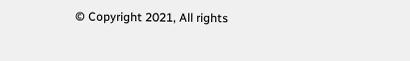© Copyright 2021, All rights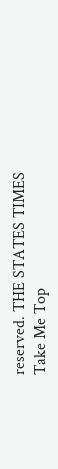reserved. THE STATES TIMES
Take Me Top